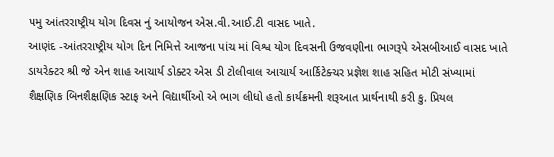૫મુ આંતરરાષ્ટ્રીય યોગ દિવસ નું આયોજન એસ.વી.આઈ.ટી વાસદ ખાતે.
આણંદ -આંતરરાષ્ટ્રીય યોગ દિન નિમિત્તે આજના પાંચ માં વિશ્વ યોગ દિવસની ઉજવણીના ભાગરૂપે એસબીઆઈ વાસદ ખાતે ડાયરેક્ટર શ્રી જે એન શાહ આચાર્ય ડોક્ટર એસ ડી ટોલીવાલ આચાર્ય આર્કિટેક્ચર પ્રજ્ઞેશ શાહ સહિત મોટી સંખ્યામાં શૈક્ષણિક બિનશૈક્ષણિક સ્ટાફ અને વિદ્યાર્થીઓ એ ભાગ લીધો હતો કાર્યક્રમની શરૂઆત પ્રાર્થનાથી કરી કુ. પ્રિયલ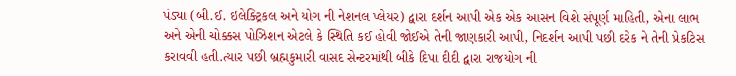પંડ્યા (બી.ઈ. ઇલેક્ટ્રિકલ અને યોગ ની નેશનલ પ્લેયર) દ્વારા દર્શન આપી એક એક આસન વિશે સંપૂર્ણ માહિતી, એના લાભ અને એની ચોક્કસ પોઝિશન એટલે કે સ્થિતિ કઈ હોવી જોઈએ તેની જાણકારી આપી, નિદર્શન આપી પછી દરેક ને તેની પ્રેકટિસ કરાવવી હતી.ત્યાર પછી બ્રહ્મકુમારી વાસદ સેન્ટરમાંથી બીકે દિપા દીદી દ્વારા રાજયોગ ની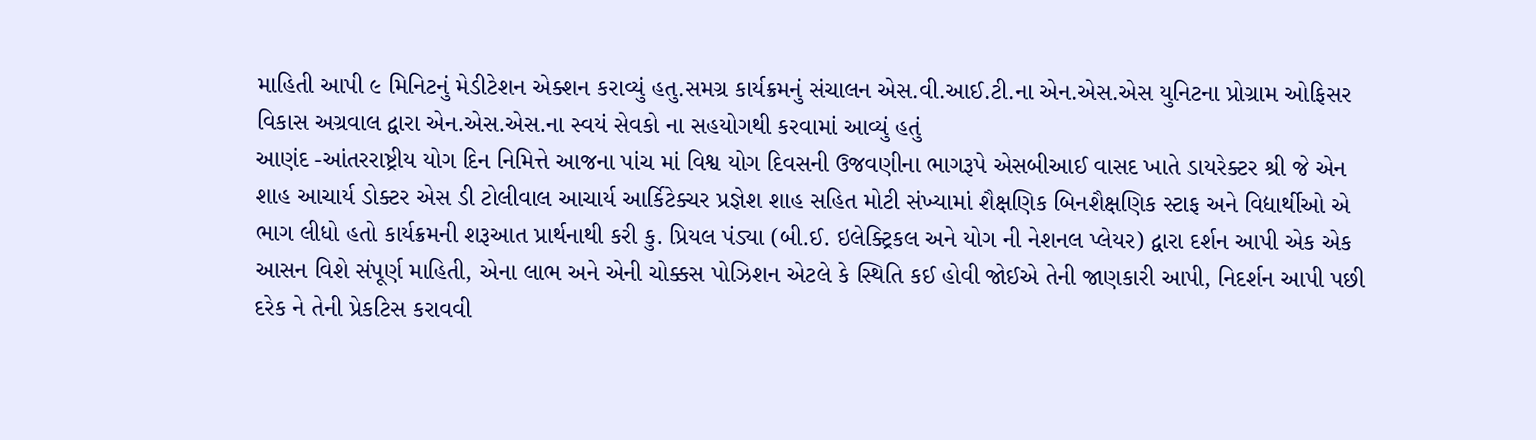માહિતી આપી ૯ મિનિટનું મેડીટેશન એક્શન કરાવ્યું હતુ.સમગ્ર કાર્યક્રમનું સંચાલન એસ.વી.આઈ.ટી.ના એન.એસ.એસ યુનિટના પ્રોગ્રામ ઓફિસર વિકાસ અગ્રવાલ દ્વારા એન.એસ.એસ.ના સ્વયં સેવકો ના સહયોગથી કરવામાં આવ્યું હતું
આણંદ -આંતરરાષ્ટ્રીય યોગ દિન નિમિત્તે આજના પાંચ માં વિશ્વ યોગ દિવસની ઉજવણીના ભાગરૂપે એસબીઆઈ વાસદ ખાતે ડાયરેક્ટર શ્રી જે એન શાહ આચાર્ય ડોક્ટર એસ ડી ટોલીવાલ આચાર્ય આર્કિટેક્ચર પ્રજ્ઞેશ શાહ સહિત મોટી સંખ્યામાં શૈક્ષણિક બિનશૈક્ષણિક સ્ટાફ અને વિદ્યાર્થીઓ એ ભાગ લીધો હતો કાર્યક્રમની શરૂઆત પ્રાર્થનાથી કરી કુ. પ્રિયલ પંડ્યા (બી.ઈ. ઇલેક્ટ્રિકલ અને યોગ ની નેશનલ પ્લેયર) દ્વારા દર્શન આપી એક એક આસન વિશે સંપૂર્ણ માહિતી, એના લાભ અને એની ચોક્કસ પોઝિશન એટલે કે સ્થિતિ કઈ હોવી જોઈએ તેની જાણકારી આપી, નિદર્શન આપી પછી દરેક ને તેની પ્રેકટિસ કરાવવી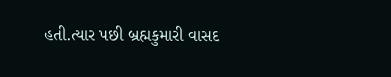હતી.ત્યાર પછી બ્રહ્મકુમારી વાસદ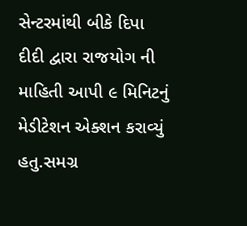સેન્ટરમાંથી બીકે દિપા દીદી દ્વારા રાજયોગ ની માહિતી આપી ૯ મિનિટનું મેડીટેશન એક્શન કરાવ્યું હતુ.સમગ્ર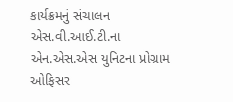કાર્યક્રમનું સંચાલન એસ.વી.આઈ.ટી.ના એન.એસ.એસ યુનિટના પ્રોગ્રામ ઓફિસર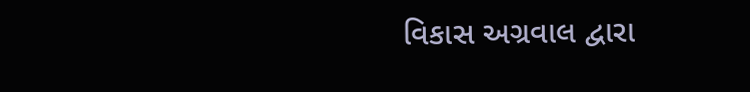વિકાસ અગ્રવાલ દ્વારા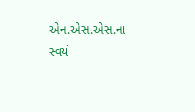એન.એસ.એસ.ના સ્વયં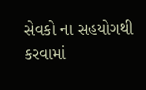સેવકો ના સહયોગથી કરવામાં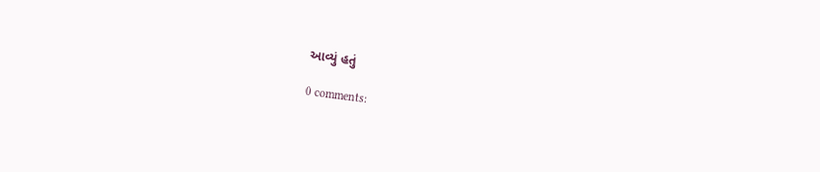આવ્યું હતું

0 comments: